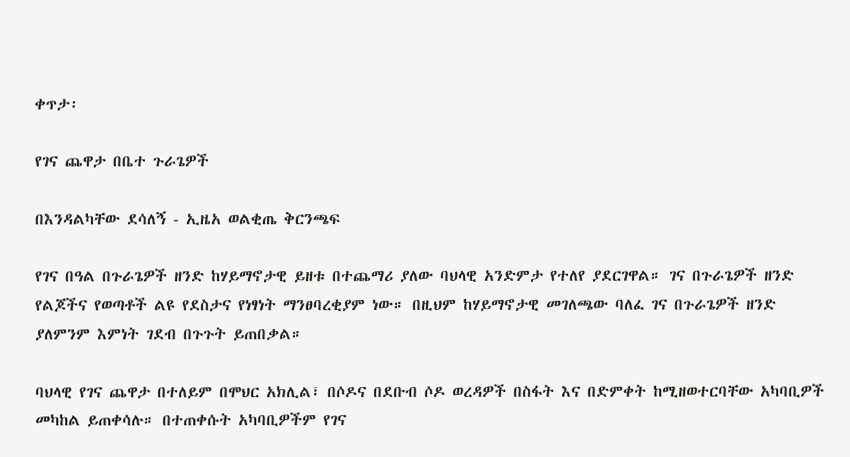ቀጥታ፡

የገና ጨዋታ በቤተ ጉራጌዎች

በእንዳልካቸው ደሳለኝ - ኢዜአ ወልቂጤ ቅርንጫፍ

የገና በዓል በጉራጌዎች ዘንድ ከሃይማኖታዊ ይዘቱ በተጨማሪ ያለው ባህላዊ አንድምታ የተለየ ያደርገዋል። ገና በጉራጌዎች ዘንድ የልጆችና የወጣቶች ልዩ የደስታና የነፃነት ማንፀባረቂያም ነው። በዚህም ከሃይማኖታዊ መገለጫው ባለፈ ገና በጉራጌዎች ዘንድ ያለምንም እምነት ገደብ በጉጉት ይጠበቃል።

ባህላዊ የገና ጨዋታ በተለይም በሞህር አክሊል፣ በሶዶና በደቡብ ሶዶ ወረዳዎች በስፋት እና በድምቀት ከሚዘወተርባቸው አካባቢዎች መካከል ይጠቀሳሉ። በተጠቀሱት አካባቢዎችም የገና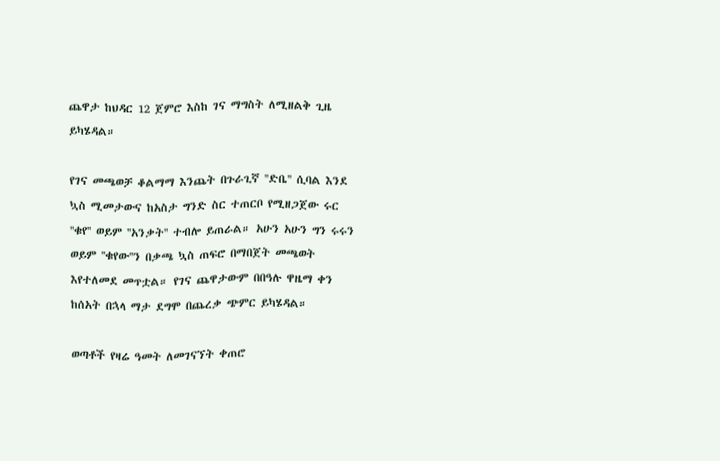ጨዋታ ከህዳር 12 ጀምሮ እስከ ገና ማግስት ለሚዘልቅ ጊዜ ይካሄዳል።

የገና መጫወቻ ቆልማማ እንጨት በጉራጊኛ ''ድቤ'' ሲባል እንደ ኳስ ሚመታውና ከአስታ ግንድ ስር ተጠርቦ የሚዘጋጀው ሩር ''ቁየ'' ወይም ''አንቃት'' ተብሎ ይጠራል። አሁን አሁን ግን ሩሩን ወይም ''ቁየው''ን በቃጫ ኳስ ጠፍሮ በማበጀት መጫወት እየተለመደ መጥቷል። የገና ጨዋታውም በበዓሉ ዋዜማ ቀን ከሰአት በኋላ ማታ ደግሞ በጨረቃ ጭምር ይካሄዳል።

ወጣቶች የዛሬ ዓመት ለመገናኘት ቀጠሮ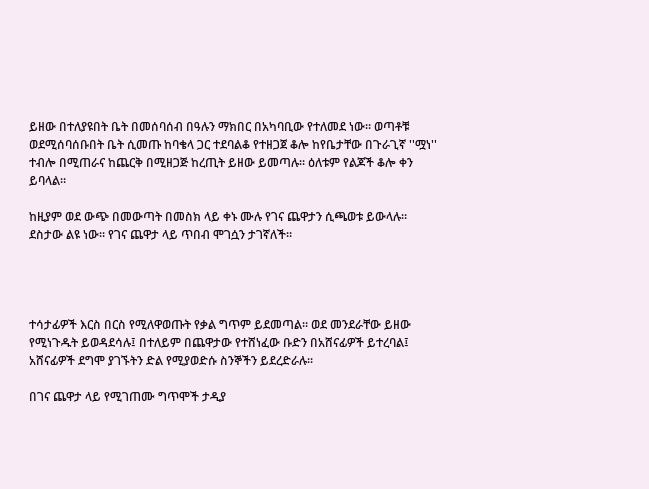ይዘው በተለያዩበት ቤት በመሰባሰብ በዓሉን ማክበር በአካባቢው የተለመደ ነው። ወጣቶቹ ወደሚሰባሰቡበት ቤት ሲመጡ ከባቄላ ጋር ተደባልቆ የተዘጋጀ ቆሎ ከየቤታቸው በጉራጊኛ ''ሟነ'' ተብሎ በሚጠራና ከጨርቅ በሚዘጋጅ ከረጢት ይዘው ይመጣሉ። ዕለቱም የልጆች ቆሎ ቀን ይባላል።

ከዚያም ወደ ውጭ በመውጣት በመስክ ላይ ቀኑ ሙሉ የገና ጨዋታን ሲጫወቱ ይውላሉ። ደስታው ልዩ ነው። የገና ጨዋታ ላይ ጥበብ ሞገሷን ታገኛለች።




ተሳታፊዎች እርስ በርስ የሚለዋወጡት የቃል ግጥም ይደመጣል። ወደ መንደራቸው ይዘው የሚነጉዱት ይወዳደሳሉ፤ በተለይም በጨዋታው የተሸነፈው ቡድን በአሸናፊዎች ይተረባል፤ አሸናፊዎች ደግሞ ያገኙትን ድል የሚያወድሱ ስንኞችን ይደረድራሉ፡፡

በገና ጨዋታ ላይ የሚገጠሙ ግጥሞች ታዲያ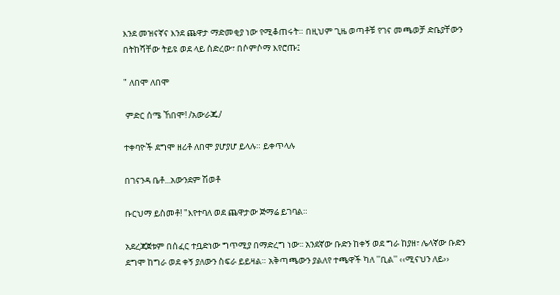እንደ መዝናኛና እንደ ጨዋታ ማድመቂያ ነው የሚቆጠሩት። በዚህም ጊዜ ወጣቶቹ የገና መጫወቻ ድቤያቸውን በትከሻቸው ትይዩ ወደ ላይ ሰድረው፣ በሶምሶማ እየሮጡ፤

" ለበሞ ለበሞ

 ምድር ሰሜ ኸበሞ! /አውራጁ/

ተቀባዮች ደግሞ ዘሪቶ ለበሞ ያሆያሆ ይላሉ። ይቀጥላሉ

በገናንዳ ቤቶ...አውንደም ሽወቶ

ቡርህማ ይስመቶ! "እየተባለ ወደ ጨዋታው ጅማሬ ይገባል።

አደረጃጀቱም በሰፈር ተቧድነው ግጥሚያ በማድረግ ነው፡፡ አንደኛው ቡድን ከቀኝ ወደ ግራ ከያዘ፣ ሌላኛው ቡድን ደግሞ ከግራ ወደ ቀኝ ያለውን ስፍራ ይይዛል። አቅጣጫውን ያልለየ ተጫዋች ካለ ''ቢል'' ‹‹ሚናህን ለይ››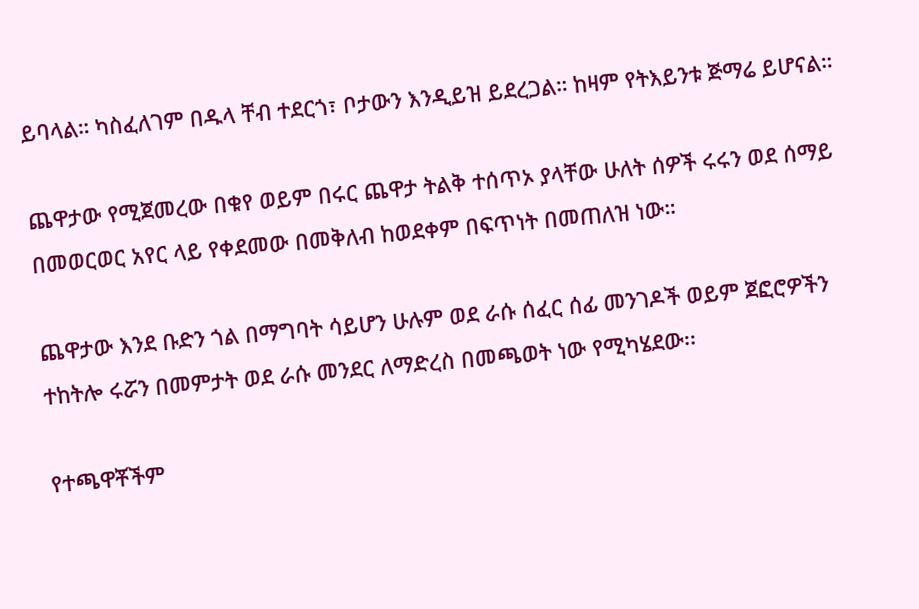ይባላል። ካስፈለገም በዱላ ቸብ ተደርጎ፣ ቦታውን እንዲይዝ ይደረጋል። ከዛም የትእይንቱ ጅማሬ ይሆናል።

ጨዋታው የሚጀመረው በቁየ ወይም በሩር ጨዋታ ትልቅ ተሰጥኦ ያላቸው ሁለት ሰዎች ሩሩን ወደ ሰማይ በመወርወር አየር ላይ የቀደመው በመቅለብ ከወደቀም በፍጥነት በመጠለዝ ነው።

ጨዋታው እንደ ቡድን ጎል በማግባት ሳይሆን ሁሉም ወደ ራሱ ሰፈር ሰፊ መንገዶች ወይም ጀፎሮዎችን ተከትሎ ሩሯን በመምታት ወደ ራሱ መንደር ለማድረስ በመጫወት ነው የሚካሄደው፡፡

የተጫዋቾችም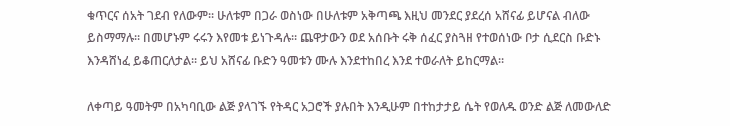ቁጥርና ሰአት ገደብ የለውም፡፡ ሁለቱም በጋራ ወስነው በሁለቱም አቅጣጫ እዚህ መንደር ያደረሰ አሸናፊ ይሆናል ብለው ይስማማሉ። በመሆኑም ሩሩን እየመቱ ይነጉዳሉ። ጨዋታውን ወደ አሰቡት ሩቅ ሰፈር ያስጓዘ የተወሰነው ቦታ ሲደርስ ቡድኑ እንዳሸነፈ ይቆጠርለታል፡፡ ይህ አሸናፊ ቡድን ዓመቱን ሙሉ እንደተከበረ እንደ ተወራለት ይከርማል።

ለቀጣይ ዓመትም በአካባቢው ልጅ ያላገኙ የትዳር አጋሮች ያሉበት እንዲሁም በተከታታይ ሴት የወለዱ ወንድ ልጅ ለመውለድ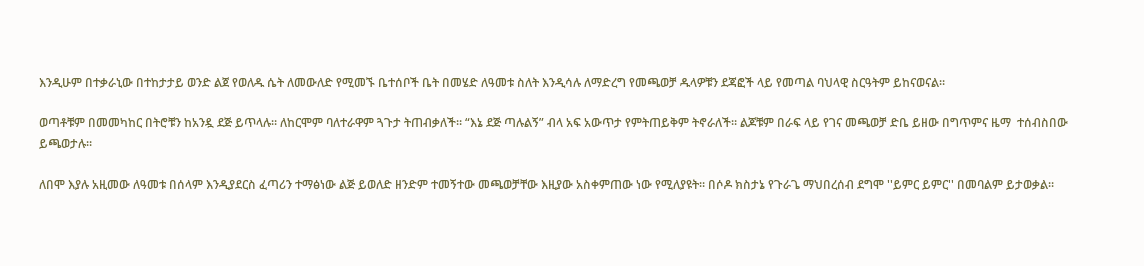እንዲሁም በተቃራኒው በተከታታይ ወንድ ልጀ የወለዱ ሴት ለመውለድ የሚመኙ ቤተሰቦች ቤት በመሄድ ለዓመቱ ስለት እንዲሳሉ ለማድረግ የመጫወቻ ዱላዎቹን ደጃፎች ላይ የመጣል ባህላዊ ስርዓትም ይከናወናል።

ወጣቶቹም በመመካከር በትሮቹን ከአንዷ ደጅ ይጥላሉ። ለከርሞም ባለተራዋም ጓጉታ ትጠብቃለች። “እኔ ደጅ ጣሉልኝ” ብላ አፍ አውጥታ የምትጠይቅም ትኖራለች። ልጆቹም በራፍ ላይ የገና መጫወቻ ድቤ ይዘው በግጥምና ዜማ  ተሰብስበው ይጫወታሉ።

ለበሞ እያሉ አዚመው ለዓመቱ በሰላም እንዲያደርስ ፈጣሪን ተማፅነው ልጅ ይወለድ ዘንድም ተመኝተው መጫወቻቸው እዚያው አስቀምጠው ነው የሚለያዩት። በሶዶ ክስታኔ የጉራጌ ማህበረሰብ ደግሞ ''ይምር ይምር'' በመባልም ይታወቃል።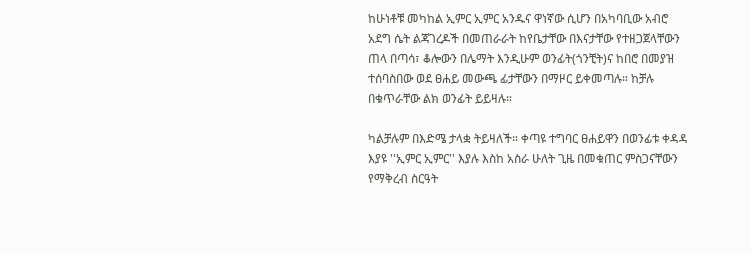ከሁነቶቹ መካከል ኢምር ኢምር አንዱና ዋነኛው ሲሆን በአካባቢው አብሮ አደግ ሴት ልጃገረዶች በመጠራራት ከየቤታቸው በእናታቸው የተዘጋጀላቸውን ጠላ በጣሳ፣ ቆሎውን በሌማት እንዲሁም ወንፊት(ጎንቺት)ና ከበሮ በመያዝ ተሰባስበው ወደ ፀሐይ መውጫ ፊታቸውን በማዞር ይቀመጣሉ። ከቻሉ በቁጥራቸው ልክ ወንፊት ይይዛሉ።

ካልቻሉም በእድሜ ታላቋ ትይዛለች። ቀጣዩ ተግባር ፀሐይዋን በወንፊቱ ቀዳዳ እያዩ ''ኢምር ኢምር'' እያሉ እስከ አስራ ሁለት ጊዜ በመቁጠር ምስጋናቸውን የማቅረብ ስርዓት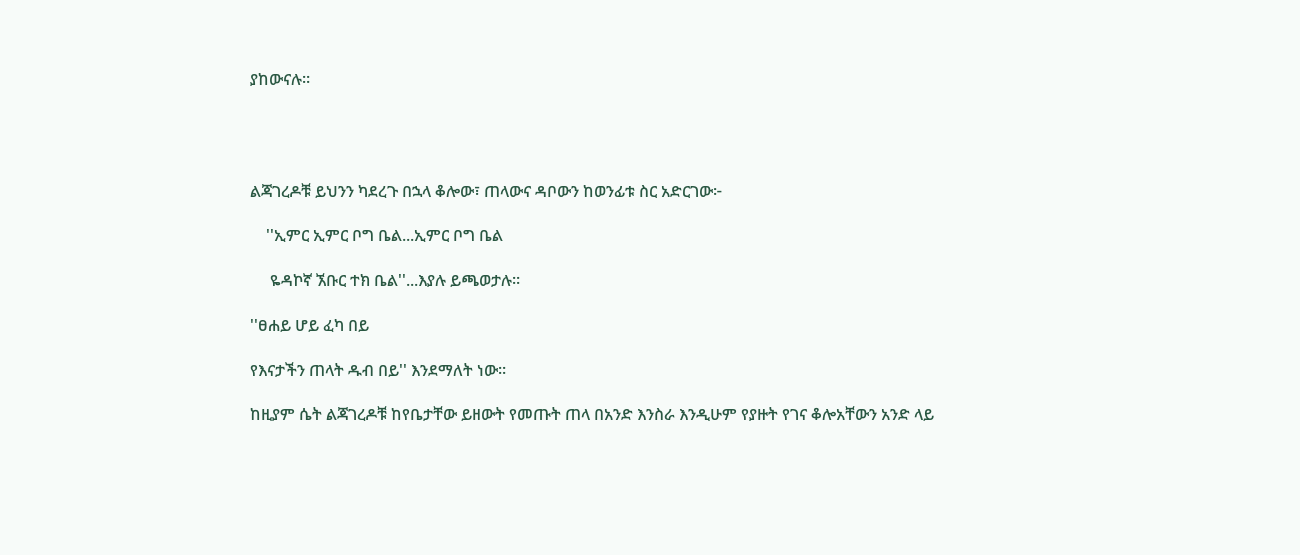ያከውናሉ።




ልጃገረዶቹ ይህንን ካደረጉ በኋላ ቆሎው፣ ጠላውና ዳቦውን ከወንፊቱ ስር አድርገው፦

    ''ኢምር ኢምር ቦግ ቤል...ኢምር ቦግ ቤል

     ዬዳኮኛ ኧቡር ተክ ቤል''...እያሉ ይጫወታሉ።

''ፀሐይ ሆይ ፈካ በይ

የእናታችን ጠላት ዱብ በይ'' እንደማለት ነው።

ከዚያም ሴት ልጃገረዶቹ ከየቤታቸው ይዘውት የመጡት ጠላ በአንድ እንስራ እንዲሁም የያዙት የገና ቆሎአቸውን አንድ ላይ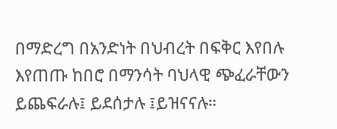በማድረግ በአንድነት በህብረት በፍቅር እየበሉ እየጠጡ ከበሮ በማንሳት ባህላዊ ጭፈራቸውን ይጨፍራሉ፤ ይደሰታሉ ፤ይዝናናሉ።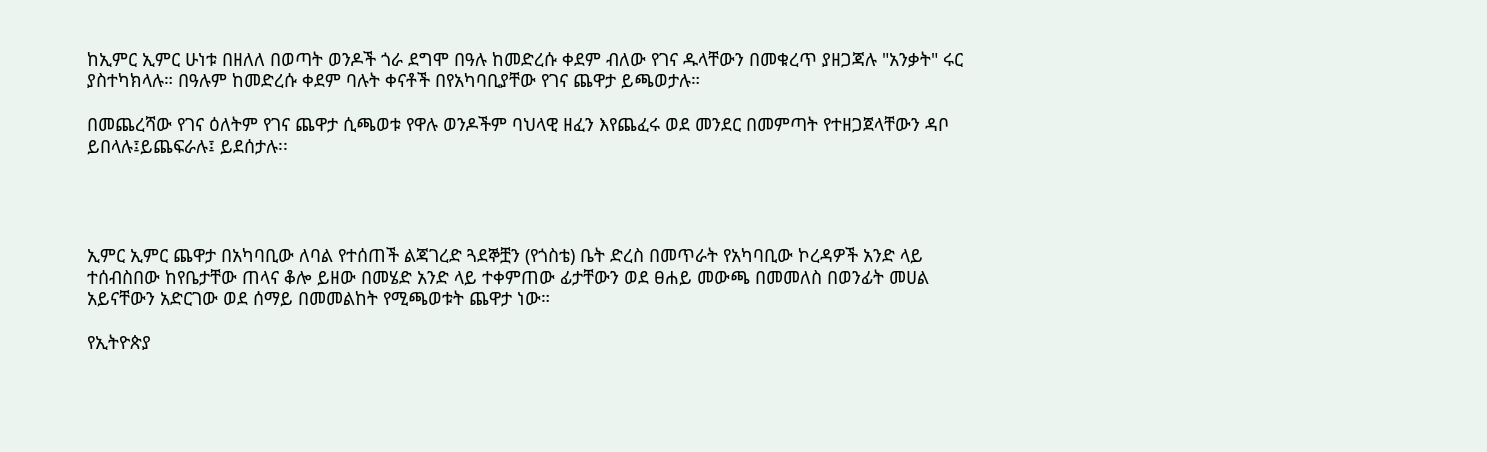ከኢምር ኢምር ሁነቱ በዘለለ በወጣት ወንዶች ጎራ ደግሞ በዓሉ ከመድረሱ ቀደም ብለው የገና ዱላቸውን በመቁረጥ ያዘጋጃሉ "አንቃት" ሩር ያስተካክላሉ። በዓሉም ከመድረሱ ቀደም ባሉት ቀናቶች በየአካባቢያቸው የገና ጨዋታ ይጫወታሉ።

በመጨረሻው የገና ዕለትም የገና ጨዋታ ሲጫወቱ የዋሉ ወንዶችም ባህላዊ ዘፈን እየጨፈሩ ወደ መንደር በመምጣት የተዘጋጀላቸውን ዳቦ ይበላሉ፤ይጨፍራሉ፤ ይደሰታሉ፡፡




ኢምር ኢምር ጨዋታ በአካባቢው ለባል የተሰጠች ልጃገረድ ጓደኞቿን (የጎስቴ) ቤት ድረስ በመጥራት የአካባቢው ኮረዳዎች አንድ ላይ ተሰብስበው ከየቤታቸው ጠላና ቆሎ ይዘው በመሄድ አንድ ላይ ተቀምጠው ፊታቸውን ወደ ፀሐይ መውጫ በመመለስ በወንፊት መሀል አይናቸውን አድርገው ወደ ሰማይ በመመልከት የሚጫወቱት ጨዋታ ነው።

የኢትዮጵያ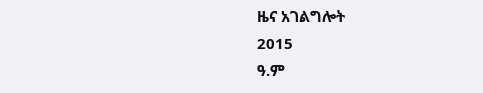ዜና አገልግሎት
2015
ዓ.ም